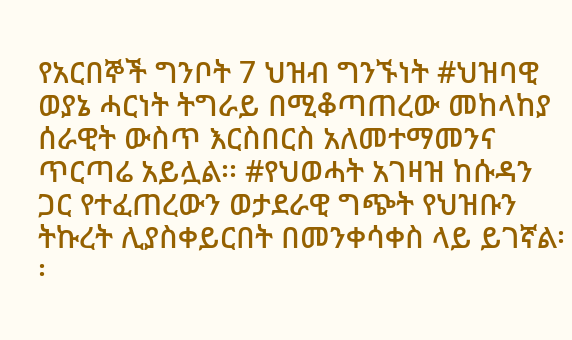የአርበኞች ግንቦት 7 ህዝብ ግንኙነት #ህዝባዊ ወያኔ ሓርነት ትግራይ በሚቆጣጠረው መከላከያ ሰራዊት ውስጥ እርስበርስ አለመተማመንና ጥርጣሬ አይሏል፡፡ #የህወሓት አገዛዝ ከሱዳን ጋር የተፈጠረውን ወታደራዊ ግጭት የህዝቡን ትኩረት ሊያስቀይርበት በመንቀሳቀስ ላይ ይገኛል፡፡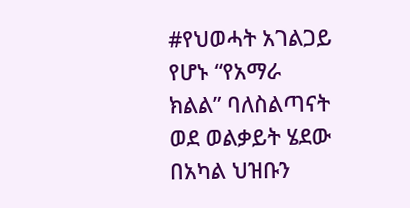#የህወሓት አገልጋይ የሆኑ “የአማራ ክልል” ባለስልጣናት ወደ ወልቃይት ሄደው በአካል ህዝቡን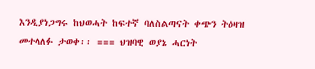እንዲያነጋግሩ ከህወሓት ከፍተኛ ባለስልጣናት ቀጭን ትዕዛዝ መተላለፉ ታወቀ፡፡ === ህዝባዊ ወያኔ ሓርነት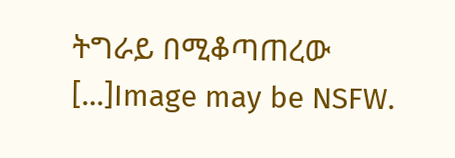ትግራይ በሚቆጣጠረው […]Image may be NSFW.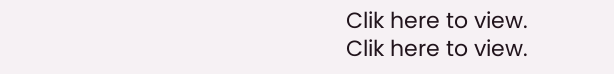Clik here to view.
Clik here to view.